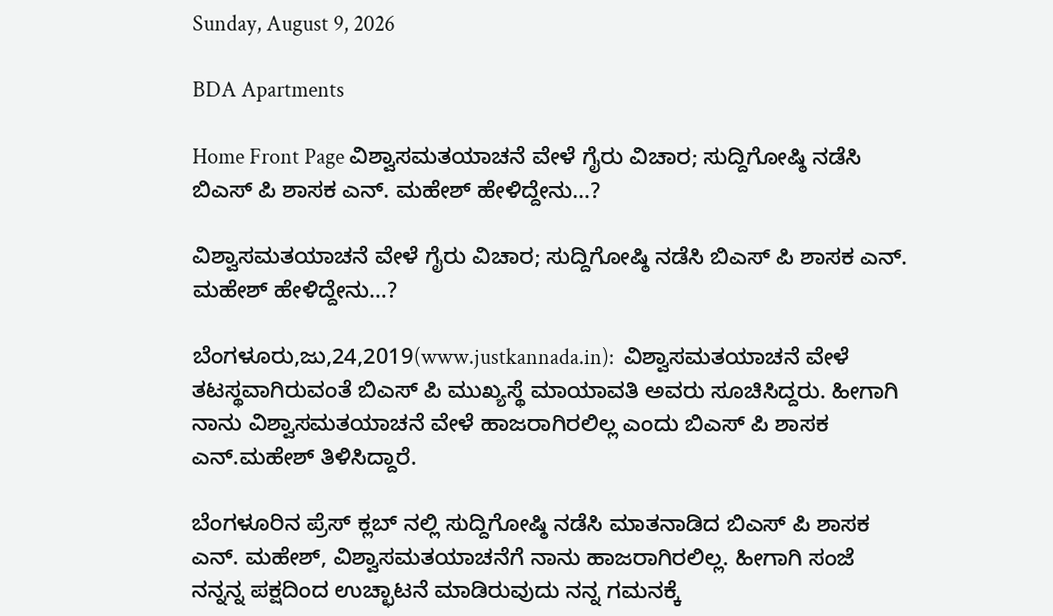Sunday, August 9, 2026

BDA Apartments

Home Front Page ವಿಶ್ವಾಸಮತಯಾಚನೆ ವೇಳೆ ಗೈರು ವಿಚಾರ; ಸುದ್ದಿಗೋಷ್ಠಿ ನಡೆಸಿ ಬಿಎಸ್ ಪಿ ಶಾಸಕ ಎನ್. ಮಹೇಶ್ ಹೇಳಿದ್ದೇನು…?

ವಿಶ್ವಾಸಮತಯಾಚನೆ ವೇಳೆ ಗೈರು ವಿಚಾರ; ಸುದ್ದಿಗೋಷ್ಠಿ ನಡೆಸಿ ಬಿಎಸ್ ಪಿ ಶಾಸಕ ಎನ್. ಮಹೇಶ್ ಹೇಳಿದ್ದೇನು…?

ಬೆಂಗಳೂರು,ಜು,24,2019(www.justkannada.in):  ವಿಶ್ವಾಸಮತಯಾಚನೆ ವೇಳೆ ತಟಸ್ಥವಾಗಿರುವಂತೆ ಬಿಎಸ್ ಪಿ ಮುಖ್ಯಸ್ಥೆ ಮಾಯಾವತಿ ಅವರು ಸೂಚಿಸಿದ್ದರು. ಹೀಗಾಗಿ ನಾನು ವಿಶ್ವಾಸಮತಯಾಚನೆ ವೇಳೆ ಹಾಜರಾಗಿರಲಿಲ್ಲ ಎಂದು ಬಿಎಸ್ ಪಿ ಶಾಸಕ ಎನ್.ಮಹೇಶ್ ತಿಳಿಸಿದ್ದಾರೆ.

ಬೆಂಗಳೂರಿನ ಪ್ರೆಸ್ ಕ್ಲಬ್ ನಲ್ಲಿ ಸುದ್ದಿಗೋಷ್ಠಿ ನಡೆಸಿ ಮಾತನಾಡಿದ ಬಿಎಸ್ ಪಿ ಶಾಸಕ ಎನ್. ಮಹೇಶ್, ವಿಶ್ವಾಸಮತಯಾಚನೆಗೆ ನಾನು ಹಾಜರಾಗಿರಲಿಲ್ಲ. ಹೀಗಾಗಿ ಸಂಜೆ ನನ್ನನ್ನ ಪಕ್ಷದಿಂದ ಉಚ್ಛಾಟನೆ ಮಾಡಿರುವುದು ನನ್ನ ಗಮನಕ್ಕೆ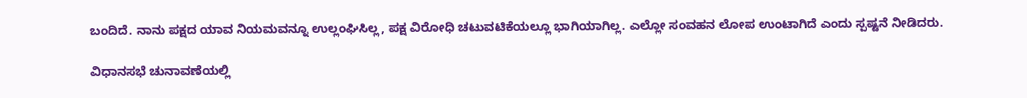ಬಂದಿದೆ. ನಾನು ಪಕ್ಷದ ಯಾವ ನಿಯಮವನ್ನೂ ಉಲ್ಲಂಘಿಸಿಲ್ಲ, ಪಕ್ಷ ವಿರೋಧಿ ಚಟುವಟಿಕೆಯಲ್ಲೂ ಭಾಗಿಯಾಗಿಲ್ಲ. ಎಲ್ಲೋ ಸಂವಹನ ಲೋಪ ಉಂಟಾಗಿದೆ ಎಂದು ಸ್ಪಷ್ಟನೆ ನೀಡಿದರು.

ವಿಧಾನಸಭೆ ಚುನಾವಣೆಯಲ್ಲಿ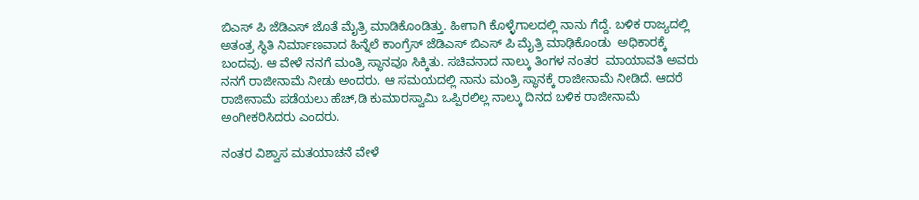ಬಿಎಸ್ ಪಿ ಜೆಡಿಎಸ್ ಜೊತೆ ಮೈತ್ರಿ ಮಾಡಿಕೊಂಡಿತ್ತು. ಹೀಗಾಗಿ ಕೊಳ್ಳೆಗಾಲದಲ್ಲಿ ನಾನು ಗೆದ್ದೆ. ಬಳಿಕ ರಾಜ್ಯದಲ್ಲಿ ಅತಂತ್ರ ಸ್ಥಿತಿ ನಿರ್ಮಾಣವಾದ ಹಿನ್ನೆಲೆ ಕಾಂಗ್ರೆಸ್ ಜೆಡಿಎಸ್ ಬಿಎಸ್ ಪಿ ಮೈತ್ರಿ ಮಾಢಿಕೊಂಡು  ಅಧಿಕಾರಕ್ಕೆ ಬಂದವು. ಆ ವೇಳೆ ನನಗೆ ಮಂತ್ರಿ ಸ್ಥಾನವೂ ಸಿಕ್ಕಿತು. ಸಚಿವನಾದ ನಾಲ್ಕು ತಿಂಗಳ ನಂತರ  ಮಾಯಾವತಿ ಅವರು ನನಗೆ ರಾಜೀನಾಮೆ ನೀಡು ಅಂದರು. ಆ ಸಮಯದಲ್ಲಿ ನಾನು ಮಂತ್ರಿ ಸ್ಥಾನಕ್ಕೆ ರಾಜೀನಾಮೆ ನೀಡಿದೆ. ಆದರೆ ರಾಜೀನಾಮೆ ಪಡೆಯಲು ಹೆಚ್,ಡಿ ಕುಮಾರಸ್ವಾಮಿ ಒಪ್ಪಿರಲಿಲ್ಲ ನಾಲ್ಕು ದಿನದ ಬಳಿಕ ರಾಜೀನಾಮೆ ಅಂಗೀಕರಿಸಿದರು ಎಂದರು.

ನಂತರ ವಿಶ್ವಾಸ ಮತಯಾಚನೆ ವೇಳೆ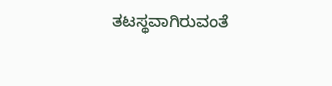ತಟಸ್ಥವಾಗಿರುವಂತೆ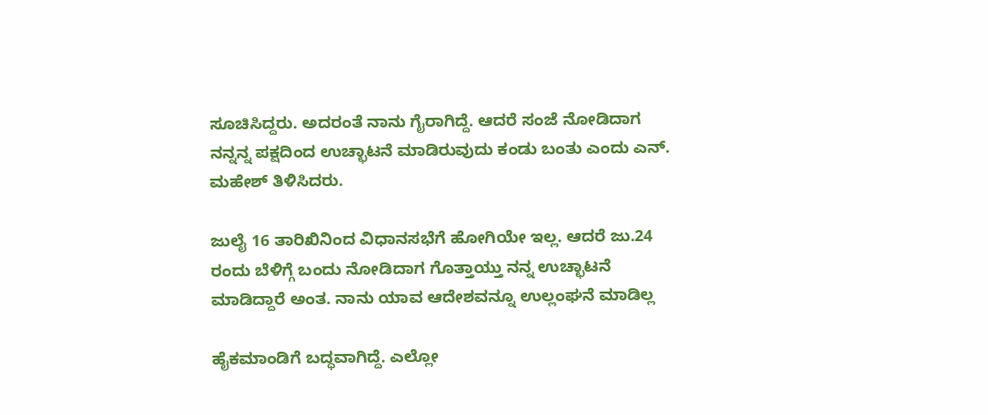ಸೂಚಿಸಿದ್ದರು. ಅದರಂತೆ ನಾನು ಗೈರಾಗಿದ್ದೆ. ಆದರೆ ಸಂಜೆ ನೋಡಿದಾಗ ನನ್ನನ್ನ ಪಕ್ಷದಿಂದ ಉಚ್ಛಾಟನೆ ಮಾಡಿರುವುದು ಕಂಡು ಬಂತು ಎಂದು ಎನ್. ಮಹೇಶ್ ತಿಳಿಸಿದರು.

ಜುಲೈ 16 ತಾರಿಖಿನಿಂದ ವಿಧಾನಸಭೆಗೆ ಹೋಗಿಯೇ ಇಲ್ಲ. ಆದರೆ ಜು.24 ರಂದು ಬೆಳಿಗ್ಗೆ ಬಂದು ನೋಡಿದಾಗ ಗೊತ್ತಾಯ್ತು ನನ್ನ ಉಚ್ಛಾಟನೆ ಮಾಡಿದ್ದಾರೆ ಅಂತ. ನಾನು ಯಾವ ಆದೇಶವನ್ನೂ ಉಲ್ಲಂಘನೆ ಮಾಡಿಲ್ಲ

ಹೈಕಮಾಂಡಿಗೆ ಬದ್ಧವಾಗಿದ್ದೆ. ಎಲ್ಲೋ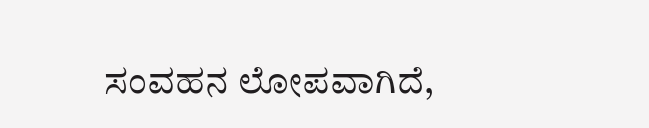ಸಂವಹನ ಲೋಪವಾಗಿದೆ,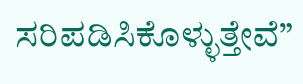ಸರಿಪಡಿಸಿಕೊಳ್ಳುತ್ತೇವೆ”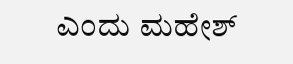ಎಂದು ಮಹೇಶ್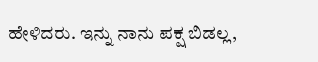ಹೇಳಿದರು. ಇನ್ನು ನಾನು ಪಕ್ಷ ಬಿಡಲ್ಲ,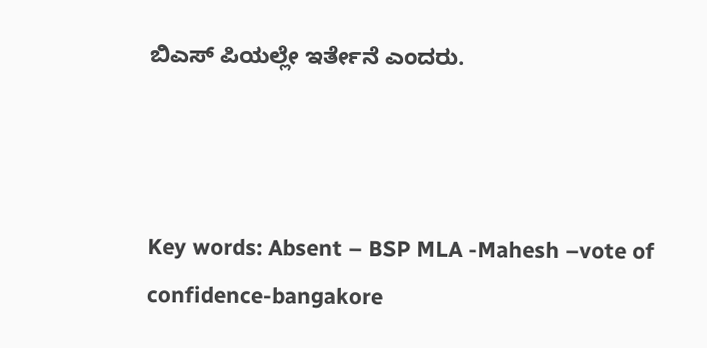ಬಿಎಸ್ ಪಿಯಲ್ಲೇ ಇರ್ತೇನೆ ಎಂದರು.



Key words: Absent – BSP MLA -Mahesh –vote of confidence-bangakore